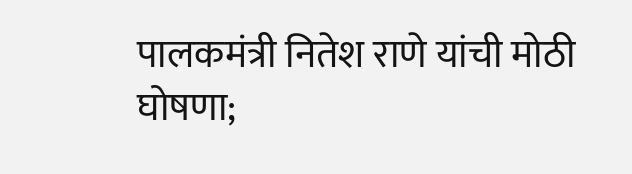पालकमंत्री नितेश राणे यांची मोठी घोषणा;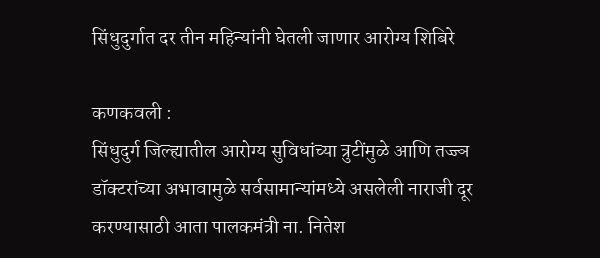सिंधुदुर्गात दर तीन महिन्यांनी घेतली जाणार आरोग्य शिबिरे

कणकवली :
सिंधुदुर्ग जिल्ह्यातील आरोग्य सुविधांच्या त्रुटींमुळे आणि तज्ज्ञ डॉक्टरांच्या अभावामुळे सर्वसामान्यांमध्ये असलेली नाराजी दूर करण्यासाठी आता पालकमंत्री ना. नितेश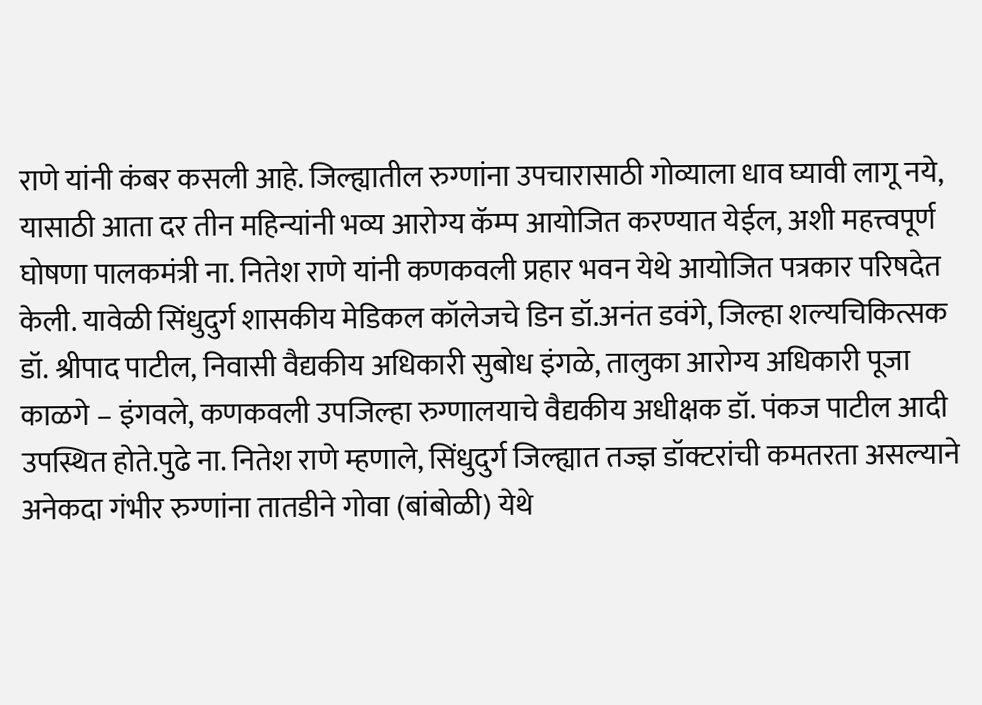राणे यांनी कंबर कसली आहे. जिल्ह्यातील रुग्णांना उपचारासाठी गोव्याला धाव घ्यावी लागू नये, यासाठी आता दर तीन महिन्यांनी भव्य आरोग्य कॅम्प आयोजित करण्यात येईल, अशी महत्त्वपूर्ण घोषणा पालकमंत्री ना. नितेश राणे यांनी कणकवली प्रहार भवन येथे आयोजित पत्रकार परिषदेत केली. यावेळी सिंधुदुर्ग शासकीय मेडिकल कॉलेजचे डिन डॉ.अनंत डवंगे, जिल्हा शल्यचिकित्सक डॉ. श्रीपाद पाटील, निवासी वैद्यकीय अधिकारी सुबोध इंगळे, तालुका आरोग्य अधिकारी पूजा काळगे – इंगवले, कणकवली उपजिल्हा रुग्णालयाचे वैद्यकीय अधीक्षक डॉ. पंकज पाटील आदी उपस्थित होते.पुढे ना. नितेश राणे म्हणाले, सिंधुदुर्ग जिल्ह्यात तज्ज्ञ डॉक्टरांची कमतरता असल्याने अनेकदा गंभीर रुग्णांना तातडीने गोवा (बांबोळी) येथे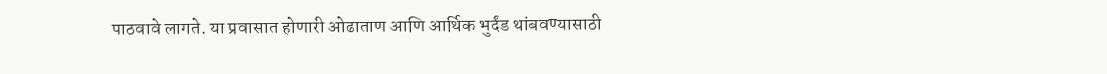पाठवावे लागते. या प्रवासात होणारी ओढाताण आणि आर्थिक भुर्दंड थांबवण्यासाठी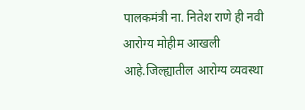पालकमंत्री ना. नितेश राणे ही नवी आरोग्य मोहीम आखली आहे.जिल्ह्यातील आरोग्य व्यवस्था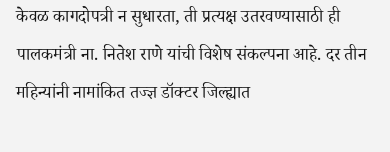केवळ कागदोपत्री न सुधारता, ती प्रत्यक्ष उतरवण्यासाठी ही पालकमंत्री ना. नितेश राणे यांची विशेष संकल्पना आहे. दर तीन महिन्यांनी नामांकित तज्ज्ञ डॉक्टर जिल्ह्यात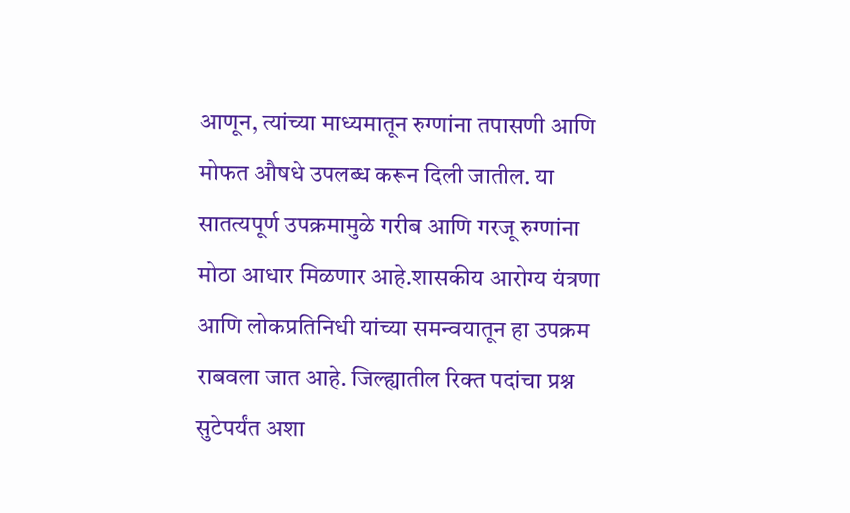आणून, त्यांच्या माध्यमातून रुग्णांना तपासणी आणि मोफत औषधे उपलब्ध करून दिली जातील. या सातत्यपूर्ण उपक्रमामुळे गरीब आणि गरजू रुग्णांना मोठा आधार मिळणार आहे.शासकीय आरोग्य यंत्रणा आणि लोकप्रतिनिधी यांच्या समन्वयातून हा उपक्रम राबवला जात आहे. जिल्ह्यातील रिक्त पदांचा प्रश्न सुटेपर्यंत अशा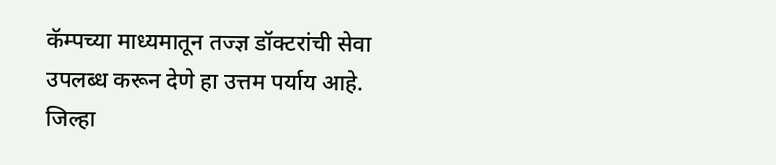कॅम्पच्या माध्यमातून तज्ज्ञ डॉक्टरांची सेवा उपलब्ध करून देणे हा उत्तम पर्याय आहे. जिल्हा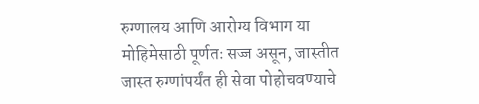रुग्णालय आणि आरोग्य विभाग या मोहिमेसाठी पूर्णतः सज्ज असून, जास्तीत जास्त रुग्णांपर्यंत ही सेवा पोहोचवण्याचे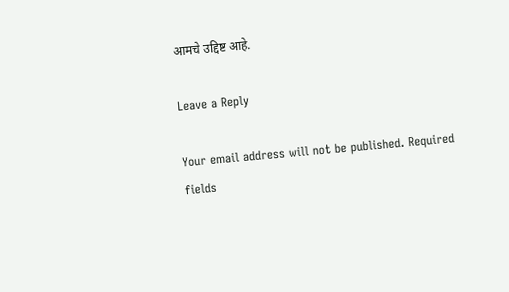आमचे उद्दिष्ट आहे.

Leave a Reply

Your email address will not be published. Required fields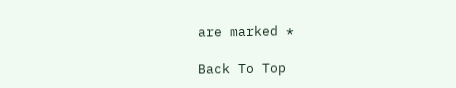are marked *

Back To Top